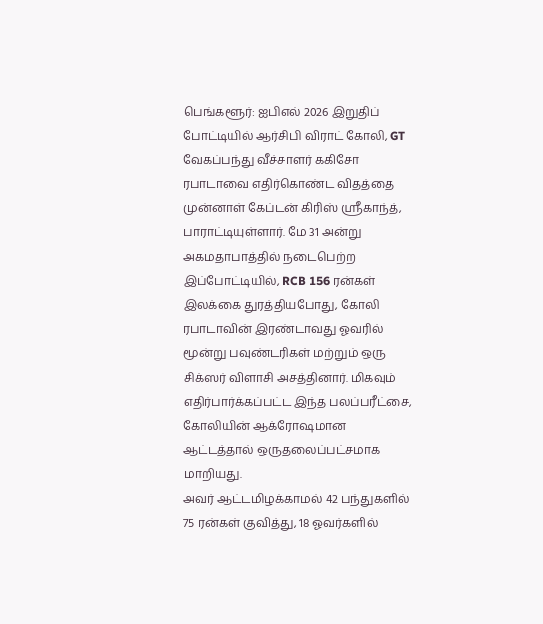பெங்களூர்: ஐபிஎல் 2026 இறுதிப் போட்டியில் ஆர்சிபி விராட் கோலி, GT வேகப்பந்து வீச்சாளர் ககிசோ ரபாடாவை எதிர்கொண்ட விதத்தை முன்னாள் கேப்டன் கிரிஸ் ஸ்ரீகாந்த், பாராட்டியுள்ளார். மே 31 அன்று அகமதாபாத்தில் நடைபெற்ற இப்போட்டியில், RCB 156 ரன்கள் இலக்கை துரத்தியபோது, கோலி ரபாடாவின் இரண்டாவது ஓவரில் மூன்று பவுண்டரிகள் மற்றும் ஒரு சிக்ஸர் விளாசி அசத்தினார். மிகவும் எதிர்பார்க்கப்பட்ட இந்த பலப்பரீட்சை, கோலியின் ஆக்ரோஷமான ஆட்டத்தால் ஒருதலைப்பட்சமாக மாறியது.
அவர் ஆட்டமிழக்காமல் 42 பந்துகளில் 75 ரன்கள் குவித்து, 18 ஓவர்களில்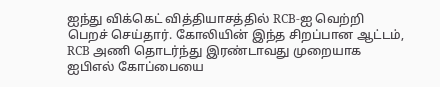ஐந்து விக்கெட் வித்தியாசத்தில் RCB-ஐ வெற்றி பெறச் செய்தார். கோலியின் இந்த சிறப்பான ஆட்டம், RCB அணி தொடர்ந்து இரண்டாவது முறையாக ஐபிஎல் கோப்பையை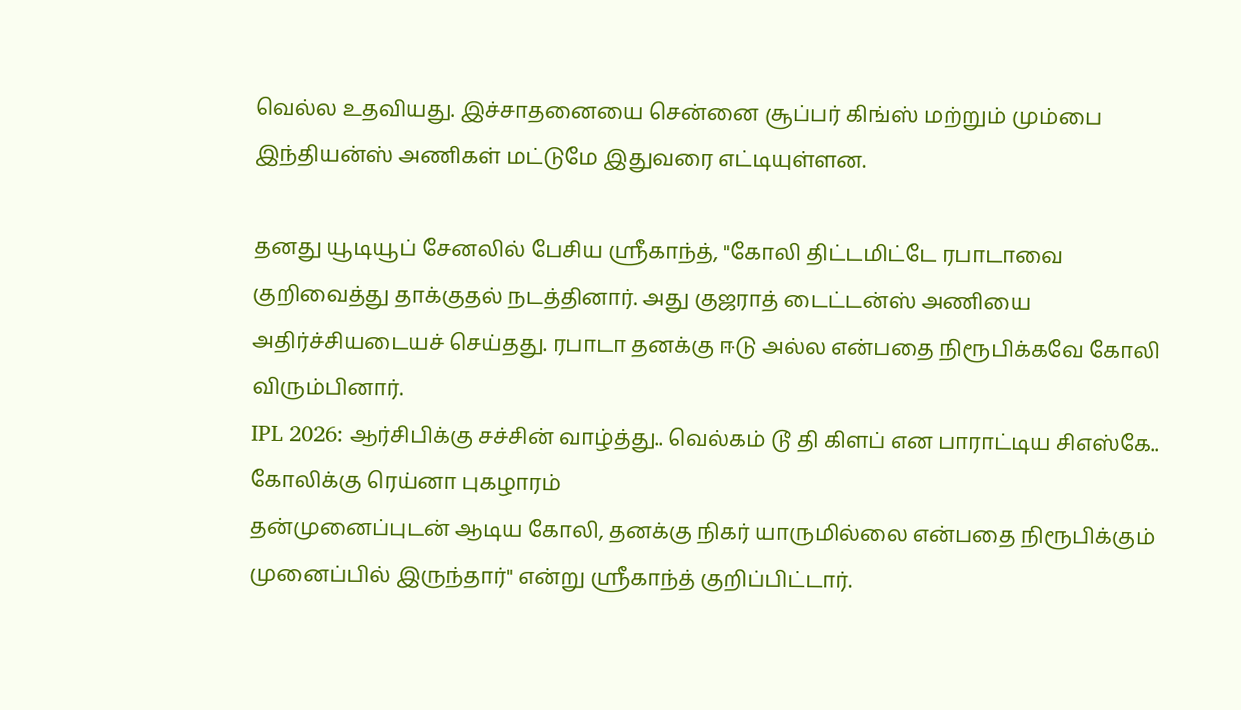வெல்ல உதவியது. இச்சாதனையை சென்னை சூப்பர் கிங்ஸ் மற்றும் மும்பை இந்தியன்ஸ் அணிகள் மட்டுமே இதுவரை எட்டியுள்ளன.

தனது யூடியூப் சேனலில் பேசிய ஸ்ரீகாந்த், "கோலி திட்டமிட்டே ரபாடாவை குறிவைத்து தாக்குதல் நடத்தினார். அது குஜராத் டைட்டன்ஸ் அணியை அதிர்ச்சியடையச் செய்தது. ரபாடா தனக்கு ஈடு அல்ல என்பதை நிரூபிக்கவே கோலி விரும்பினார்.
IPL 2026: ஆர்சிபிக்கு சச்சின் வாழ்த்து.. வெல்கம் டூ தி கிளப் என பாராட்டிய சிஎஸ்கே.. கோலிக்கு ரெய்னா புகழாரம்
தன்முனைப்புடன் ஆடிய கோலி, தனக்கு நிகர் யாருமில்லை என்பதை நிரூபிக்கும் முனைப்பில் இருந்தார்" என்று ஸ்ரீகாந்த் குறிப்பிட்டார்.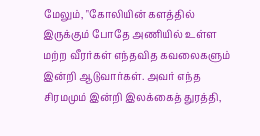மேலும், "கோலியின் களத்தில் இருக்கும் போதே அணியில் உள்ள மற்ற வீரர்கள் எந்தவித கவலைகளும் இன்றி ஆடுவார்கள். அவர் எந்த சிரமமும் இன்றி இலக்கைத் துரத்தி,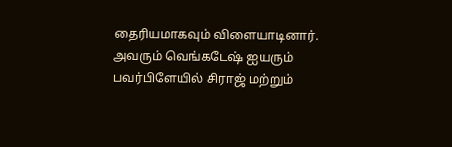தைரியமாகவும் விளையாடினார். அவரும் வெங்கடேஷ் ஐயரும் பவர்பிளேயில் சிராஜ் மற்றும்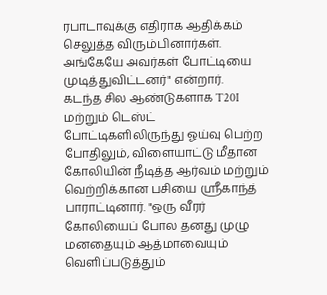ரபாடாவுக்கு எதிராக ஆதிக்கம் செலுத்த விரும்பினார்கள். அங்கேயே அவர்கள் போட்டியை முடித்துவிட்டனர்" என்றார்.
கடந்த சில ஆண்டுகளாக T20I மற்றும் டெஸ்ட் போட்டிகளிலிருந்து ஓய்வு பெற்ற போதிலும், விளையாட்டு மீதான கோலியின் நீடித்த ஆர்வம் மற்றும் வெற்றிக்கான பசியை ஸ்ரீகாந்த் பாராட்டினார். "ஒரு வீரர் கோலியைப் போல தனது முழு மனதையும் ஆத்மாவையும் வெளிப்படுத்தும்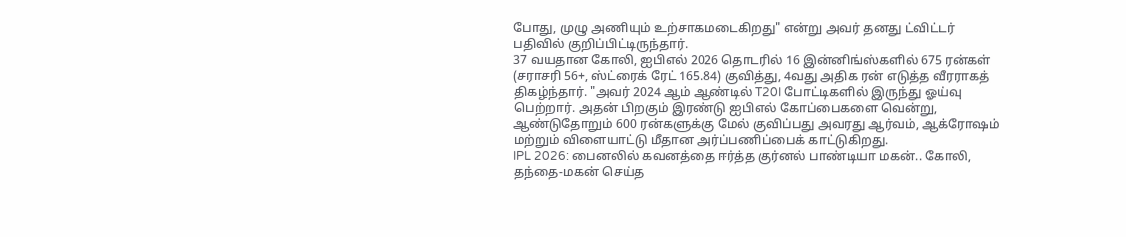போது, முழு அணியும் உற்சாகமடைகிறது" என்று அவர் தனது ட்விட்டர் பதிவில் குறிப்பிட்டிருந்தார்.
37 வயதான கோலி, ஐபிஎல் 2026 தொடரில் 16 இன்னிங்ஸ்களில் 675 ரன்கள் (சராசரி 56+, ஸ்ட்ரைக் ரேட் 165.84) குவித்து, 4வது அதிக ரன் எடுத்த வீரராகத் திகழ்ந்தார். "அவர் 2024 ஆம் ஆண்டில் T20I போட்டிகளில் இருந்து ஓய்வு பெற்றார். அதன் பிறகும் இரண்டு ஐபிஎல் கோப்பைகளை வென்று, ஆண்டுதோறும் 600 ரன்களுக்கு மேல் குவிப்பது அவரது ஆர்வம், ஆக்ரோஷம் மற்றும் விளையாட்டு மீதான அர்ப்பணிப்பைக் காட்டுகிறது.
IPL 2026: பைனலில் கவனத்தை ஈர்த்த குர்னல் பாண்டியா மகன்.. கோலி, தந்தை-மகன் செய்த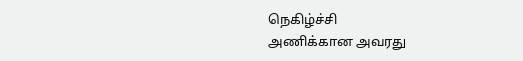நெகிழ்ச்சி
அணிக்கான அவரது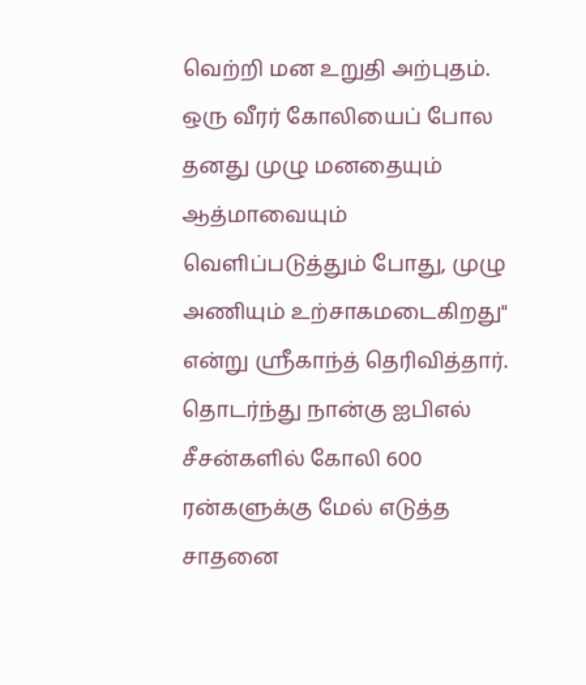வெற்றி மன உறுதி அற்புதம். ஒரு வீரர் கோலியைப் போல தனது முழு மனதையும் ஆத்மாவையும் வெளிப்படுத்தும் போது, முழு அணியும் உற்சாகமடைகிறது" என்று ஸ்ரீகாந்த் தெரிவித்தார். தொடர்ந்து நான்கு ஐபிஎல் சீசன்களில் கோலி 600 ரன்களுக்கு மேல் எடுத்த சாதனை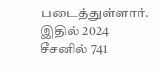படைத்துள்ளார். இதில் 2024 சீசனில் 741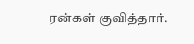ரன்கள் குவித்தார்.